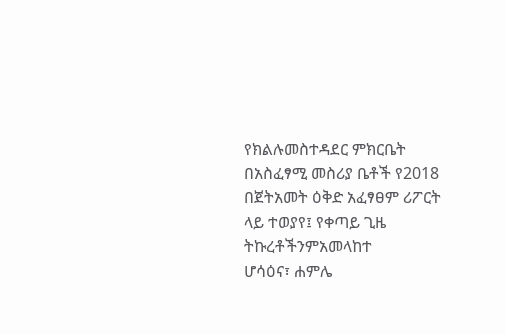የክልሉመስተዳደር ምክርቤት በአስፈፃሚ መስሪያ ቤቶች የ2018
በጀትአመት ዕቅድ አፈፃፀም ሪፖርት ላይ ተወያየ፤ የቀጣይ ጊዜ
ትኩረቶችንምአመላከተ
ሆሳዕና፣ ሐምሌ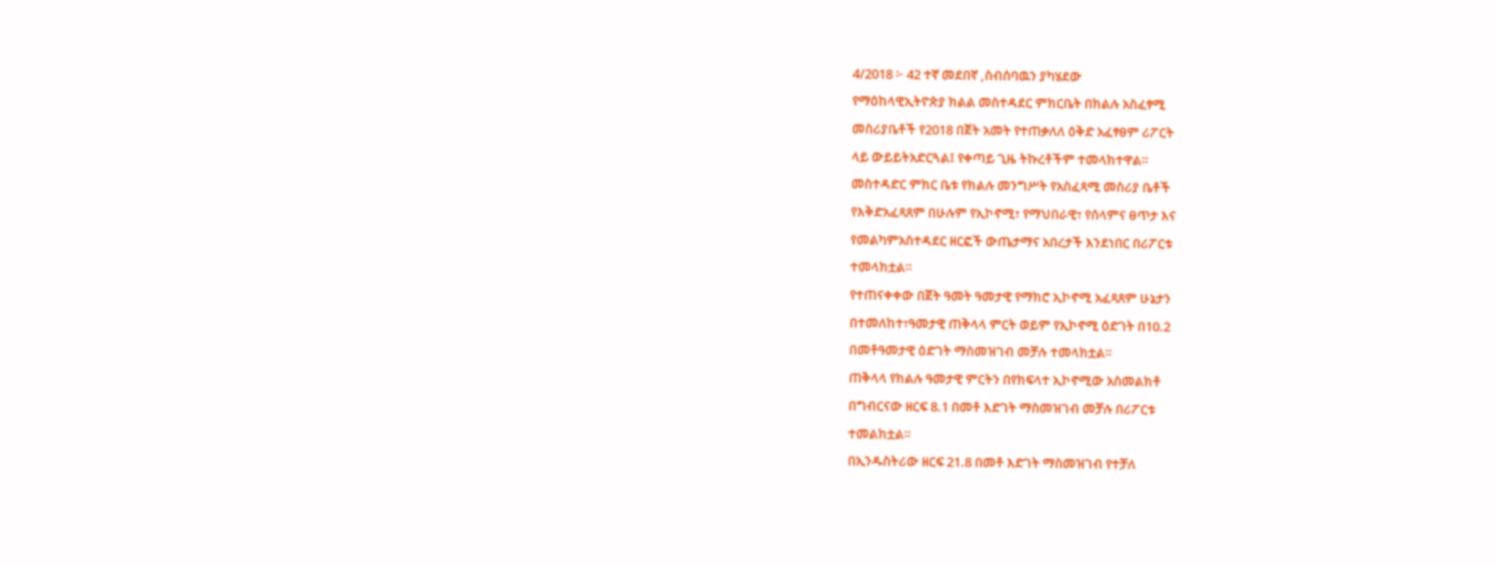4/2018 ፦ 42 ተኛ መደበኛ ,ስብሰባዉን ያካሄደው
የማዕከላዊኢትዮጵያ ክልል መስተዳደር ምክርቤት በክልሉ አስፈፃሚ
መስሪያቤቶች የ2018 በጀት አመት የተጠቃለለ ዕቅድ አፈፃፀም ሪፖርት
ላይ ውይይትአድርጓል፤ የቀጣይ ጊዜ ትኩረቶችም ተመላክተዋል።
መስተዳድር ምክር ቤቱ የክልሉ መንግሥት የአስፈጻሚ መስሪያ ቤቶች
የእቅድአፈጻጸም በሁሉም የኢኮኖሚ፣ የማህበራዊ፣ የሰላምና ፀጥታ እና
የመልካምአስተዳደር ዘርፎች ውጤታማና አበረታች እንደነበር በሪፖርቱ
ተመላክቷል።
የተጠናቀቀው በጀት ዓመት ዓመታዊ የማክሮ ኢኮኖሚ አፈጻጸም ሁኔታን
በተመለከተ፣ዓመታዊ ጠቅላላ ምርት ወይም የኢኮኖሚ ዕድገት በ10.2
በመቶዓመታዊ ዕድገት ማስመዝገብ መቻሉ ተመላክቷል።
ጠቅላላ የክልሉ ዓመታዊ ምርትን በየክፍላተ ኢኮኖሚው አስመልክቶ
በግብርናው ዘርፍ 8.1 በመቶ እድገት ማስመዝገብ መቻሉ በሪፖርቱ
ተመልክቷል።
በኢንዱስትሪው ዘርፍ 21.8 በመቶ እድገት ማስመዝገብ የተቻለ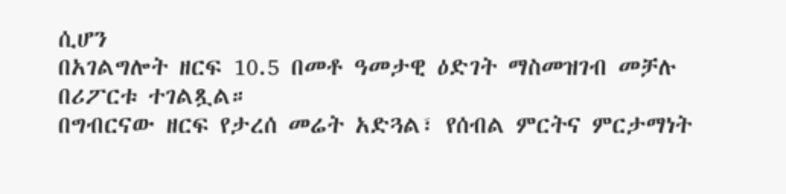ሲሆን
በአገልግሎት ዘርፍ 10.5 በመቶ ዓመታዊ ዕድገት ማስመዝገብ መቻሉ
በሪፖርቱ ተገልጿል።
በግብርናው ዘርፍ የታረሰ መሬት አድጓል፣ የሰብል ምርትና ምርታማነት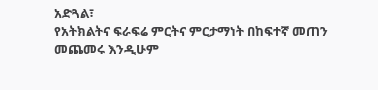አድጓል፣
የአትክልትና ፍራፍሬ ምርትና ምርታማነት በከፍተኛ መጠን መጨመሩ እንዲሁም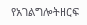የአገልግሎትዘርፍ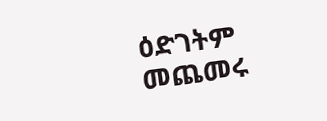ዕድገትም መጨመሩ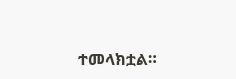ተመላክቷል።